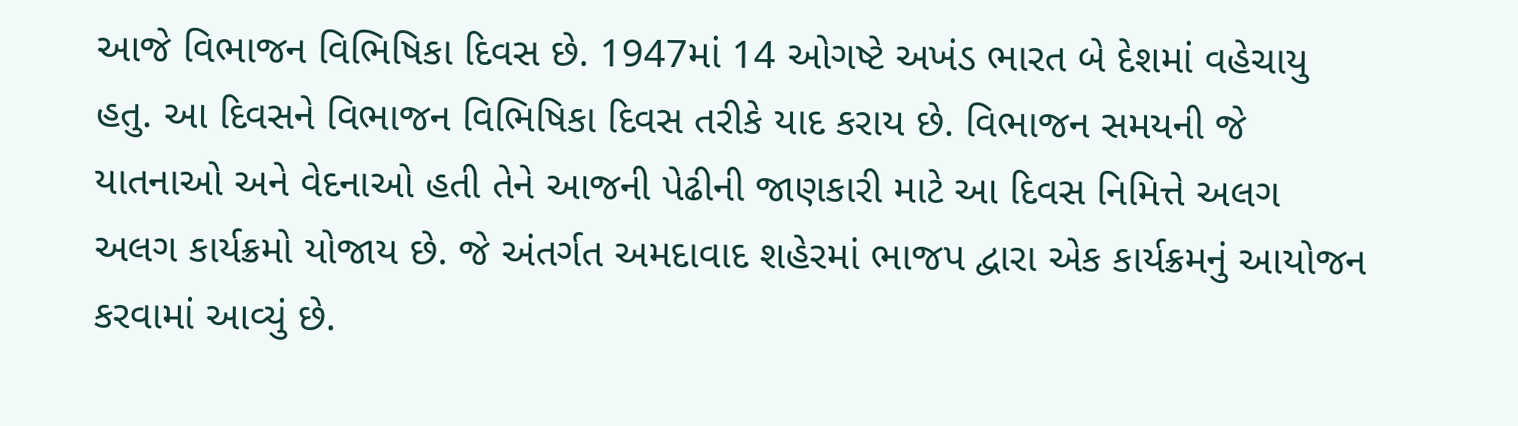આજે વિભાજન વિભિષિકા દિવસ છે. 1947માં 14 ઓગષ્ટે અખંડ ભારત બે દેશમાં વહેચાયુ હતુ. આ દિવસને વિભાજન વિભિષિકા દિવસ તરીકે યાદ કરાય છે. વિભાજન સમયની જે યાતનાઓ અને વેદનાઓ હતી તેને આજની પેઢીની જાણકારી માટે આ દિવસ નિમિત્તે અલગ અલગ કાર્યક્રમો યોજાય છે. જે અંતર્ગત અમદાવાદ શહેરમાં ભાજપ દ્વારા એક કાર્યક્રમનું આયોજન કરવામાં આવ્યું છે.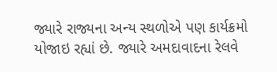જ્યારે રાજ્યના અન્ય સ્થળોએ પણ કાર્યક્રમો યોજાઇ રહ્યાં છે. જ્યારે અમદાવાદના રેલવે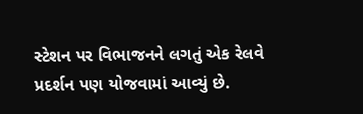સ્ટેશન પર વિભાજનને લગતું એક રેલવે પ્રદર્શન પણ યોજવામાં આવ્યું છે.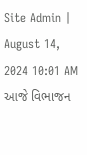Site Admin | August 14, 2024 10:01 AM
આજે વિભાજન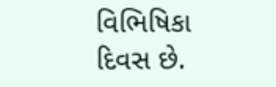વિભિષિકા દિવસ છે.